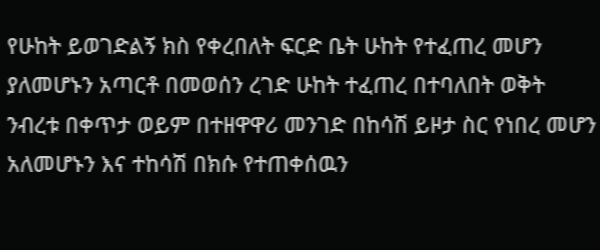የሁከት ይወገድልኝ ክስ የቀረበለት ፍርድ ቤት ሁከት የተፈጠረ መሆን ያለመሆኑን አጣርቶ በመወሰን ረገድ ሁከት ተፈጠረ በተባለበት ወቅት ንብረቱ በቀጥታ ወይም በተዘዋዋሪ መንገድ በከሳሽ ይዞታ ስር የነበረ መሆን አለመሆኑን እና ተከሳሽ በክሱ የተጠቀሰዉን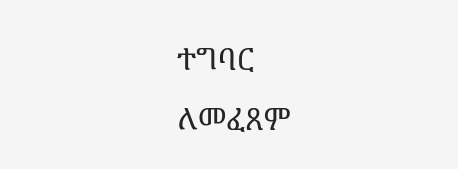ተግባር ለመፈጸም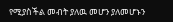የሚያስችል መብት ያለዉ መሆን ያለመሆኑን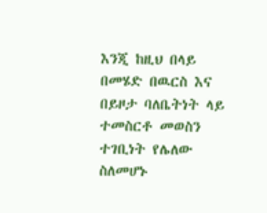እንጂ ከዚህ በላይ በመሄድ በዉርስ እና በይዞታ ባለቤትነት ላይ ተመስርቶ መወስን ተገቢነት የሌለው ስለመሆኑ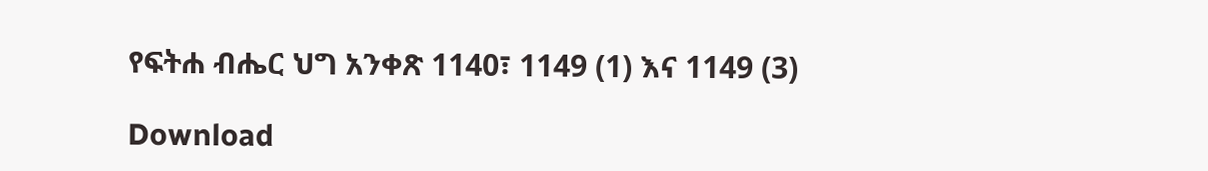የፍትሐ ብሔር ህግ አንቀጽ 1140፣ 1149 (1) እና 1149 (3)

Download